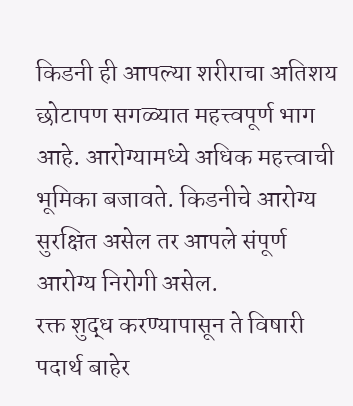किडनी ही आपल्या शरीराचा अतिशय छोटापण सगळ्यात महत्त्वपूर्ण भाग आहे. आरोग्यामध्ये अधिक महत्त्वाची भूमिका बजावते. किडनीचे आरोग्य सुरक्षित असेल तर आपले संपूर्ण आरोग्य निरोगी असेल.
रक्त शुद्ध करण्यापासून ते विषारी पदार्थ बाहेर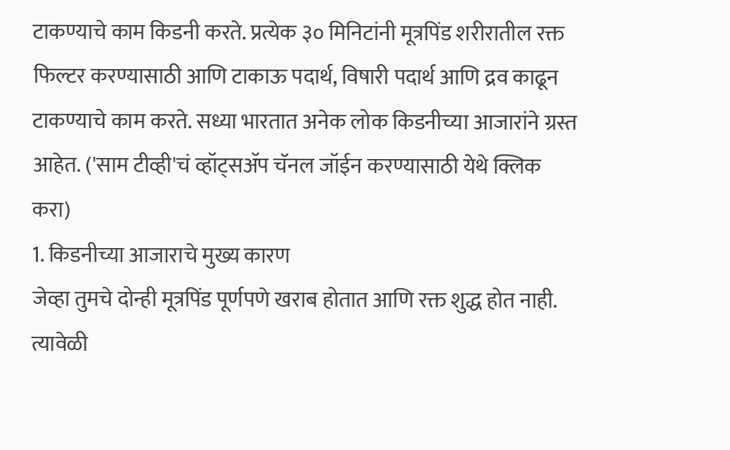टाकण्याचे काम किडनी करते. प्रत्येक ३० मिनिटांनी मूत्रपिंड शरीरातील रक्त फिल्टर करण्यासाठी आणि टाकाऊ पदार्थ, विषारी पदार्थ आणि द्रव काढून टाकण्याचे काम करते. सध्या भारतात अनेक लोक किडनीच्या आजारांने ग्रस्त आहेत. ('साम टीव्ही'चं व्हॉट्सॲप चॅनल जॉईन करण्यासाठी येथे क्लिक करा)
1. किडनीच्या आजाराचे मुख्य कारण
जेव्हा तुमचे दोन्ही मूत्रपिंड पूर्णपणे खराब होतात आणि रक्त शुद्ध होत नाही. त्यावेळी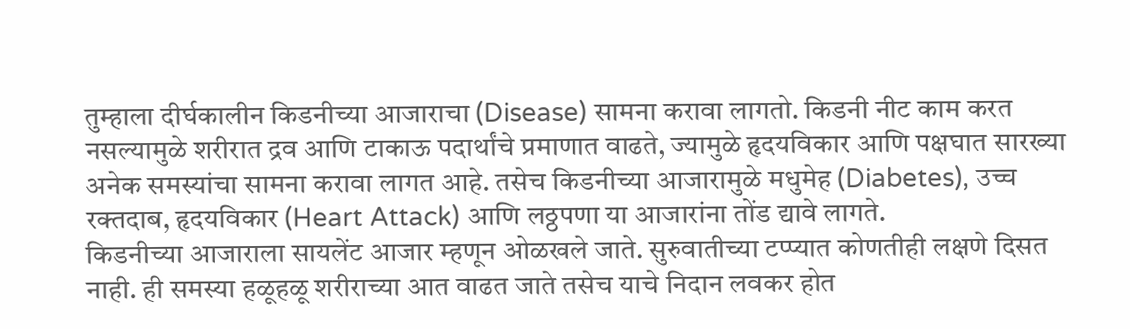तुम्हाला दीर्घकालीन किडनीच्या आजाराचा (Disease) सामना करावा लागतो. किडनी नीट काम करत नसल्यामुळे शरीरात द्रव आणि टाकाऊ पदार्थांचे प्रमाणात वाढते, ज्यामुळे हृदयविकार आणि पक्षघात सारख्या अनेक समस्यांचा सामना करावा लागत आहे. तसेच किडनीच्या आजारामुळे मधुमेह (Diabetes), उच्च रक्तदाब, हृदयविकार (Heart Attack) आणि लठ्ठपणा या आजारांना तोंड द्यावे लागते.
किडनीच्या आजाराला सायलेंट आजार म्हणून ओळखले जाते. सुरुवातीच्या टप्प्यात कोणतीही लक्षणे दिसत नाही. ही समस्या हळूहळू शरीराच्या आत वाढत जाते तसेच याचे निदान लवकर होत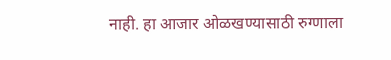नाही. हा आजार ओळखण्यासाठी रुग्णाला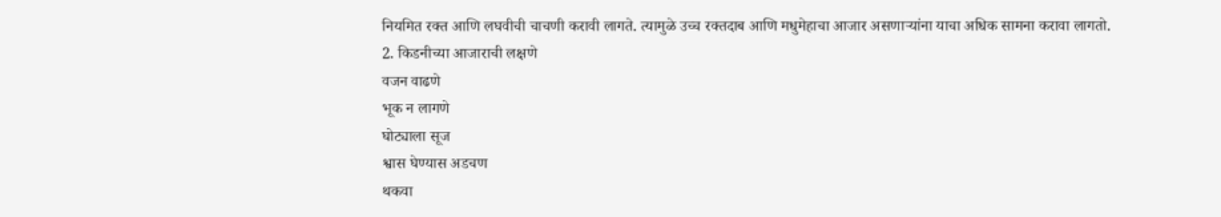नियमित रक्त आणि लघवीची चाचणी करावी लागते. त्यामुळे उच्च रक्तदाब आणि मधुमेहाचा आजार असणाऱ्यांना याचा अधिक सामना करावा लागतो.
2. किडनीच्या आजाराची लक्षणे
वजन वाढणे
भूक न लागणे
घोट्याला सूज
श्वास घेण्यास अडचण
थकवा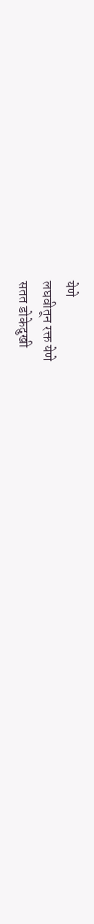येणे
लघवीतून रक्त येणे
सतत डोकेदुखी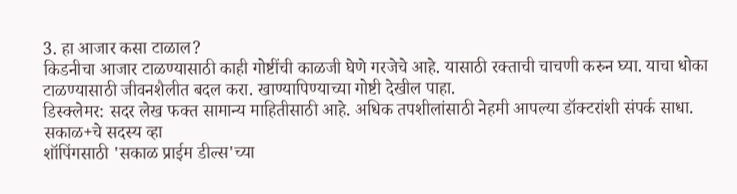3. हा आजार कसा टाळाल?
किडनीचा आजार टाळण्यासाठी काही गोष्टींची काळजी घेणे गरजेचे आहे. यासाठी रक्ताची चाचणी करुन घ्या. याचा धोका टाळण्यासाठी जीवनशैलीत बदल करा. खाण्यापिण्याच्या गोष्टी देखील पाहा.
डिस्क्लेमर: सदर लेख फक्त सामान्य माहितीसाठी आहे. अधिक तपशीलांसाठी नेहमी आपल्या डॉक्टरांशी संपर्क साधा.
सकाळ+चे सदस्य व्हा
शॉपिंगसाठी 'सकाळ प्राईम डील्स'च्या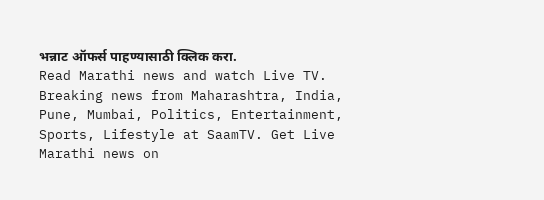भन्नाट ऑफर्स पाहण्यासाठी क्लिक करा.
Read Marathi news and watch Live TV. Breaking news from Maharashtra, India, Pune, Mumbai, Politics, Entertainment, Sports, Lifestyle at SaamTV. Get Live Marathi news on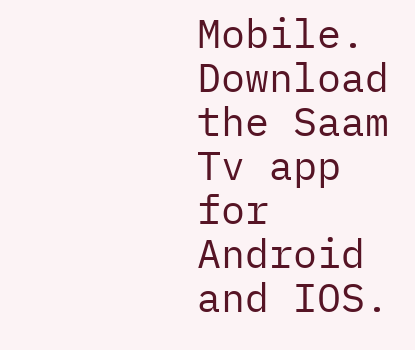Mobile. Download the Saam Tv app for Android and IOS.